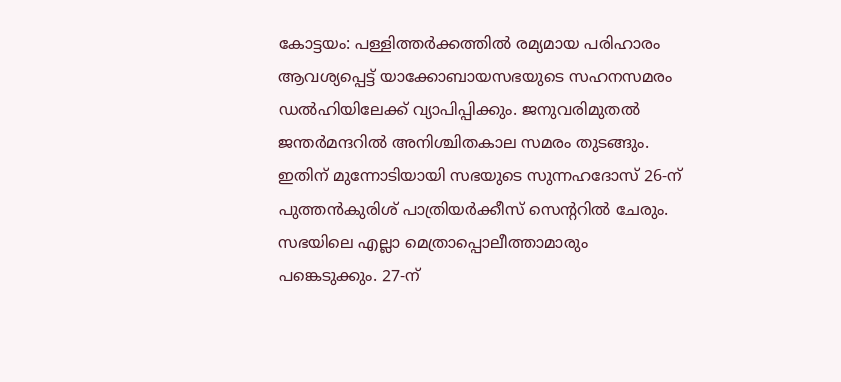കോട്ടയം: പള്ളിത്തർക്കത്തിൽ രമ്യമായ പരിഹാരം ആവശ്യപ്പെട്ട് യാക്കോബായസഭയുടെ സഹനസമരം ഡൽഹിയിലേക്ക് വ്യാപിപ്പിക്കും. ജനുവരിമുതൽ ജന്തർമന്ദറിൽ അനിശ്ചിതകാല സമരം തുടങ്ങും. ഇതിന് മുന്നോടിയായി സഭയുടെ സുന്നഹദോസ് 26-ന് പുത്തൻകുരിശ് പാത്രിയർക്കീസ് സെന്ററിൽ ചേരും. സഭയിലെ എല്ലാ മെത്രാപ്പൊലീത്താമാരും പങ്കെടുക്കും. 27-ന്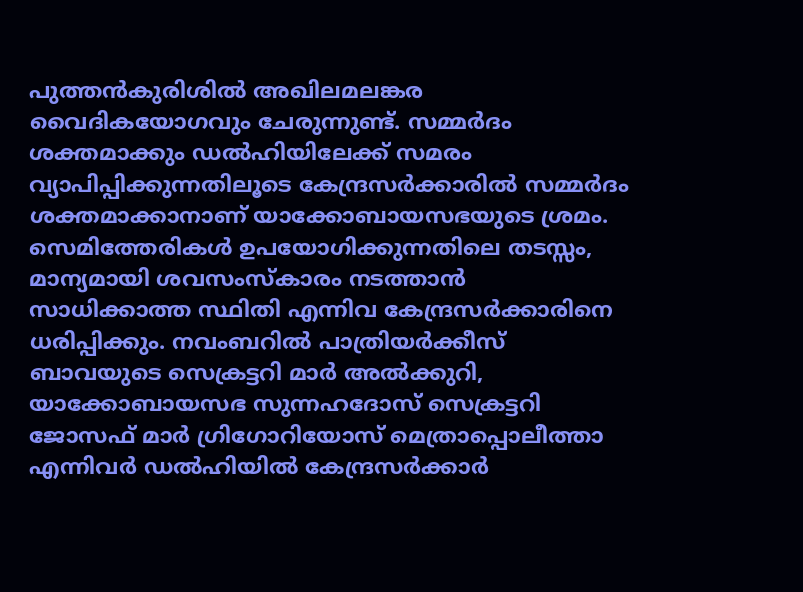പുത്തൻകുരിശിൽ അഖിലമലങ്കര വൈദികയോഗവും ചേരുന്നുണ്ട്. സമ്മർദം ശക്തമാക്കും ഡൽഹിയിലേക്ക് സമരം വ്യാപിപ്പിക്കുന്നതിലൂടെ കേന്ദ്രസർക്കാരിൽ സമ്മർദം ശക്തമാക്കാനാണ് യാക്കോബായസഭയുടെ ശ്രമം. സെമിത്തേരികൾ ഉപയോഗിക്കുന്നതിലെ തടസ്സം, മാന്യമായി ശവസംസ്കാരം നടത്താൻ സാധിക്കാത്ത സ്ഥിതി എന്നിവ കേന്ദ്രസർക്കാരിനെ ധരിപ്പിക്കും. നവംബറിൽ പാത്രിയർക്കീസ് ബാവയുടെ സെക്രട്ടറി മാർ അൽക്കുറി, യാക്കോബായസഭ സുന്നഹദോസ് സെക്രട്ടറി ജോസഫ് മാർ ഗ്രിഗോറിയോസ് മെത്രാപ്പൊലീത്താ എന്നിവർ ഡൽഹിയിൽ കേന്ദ്രസർക്കാർ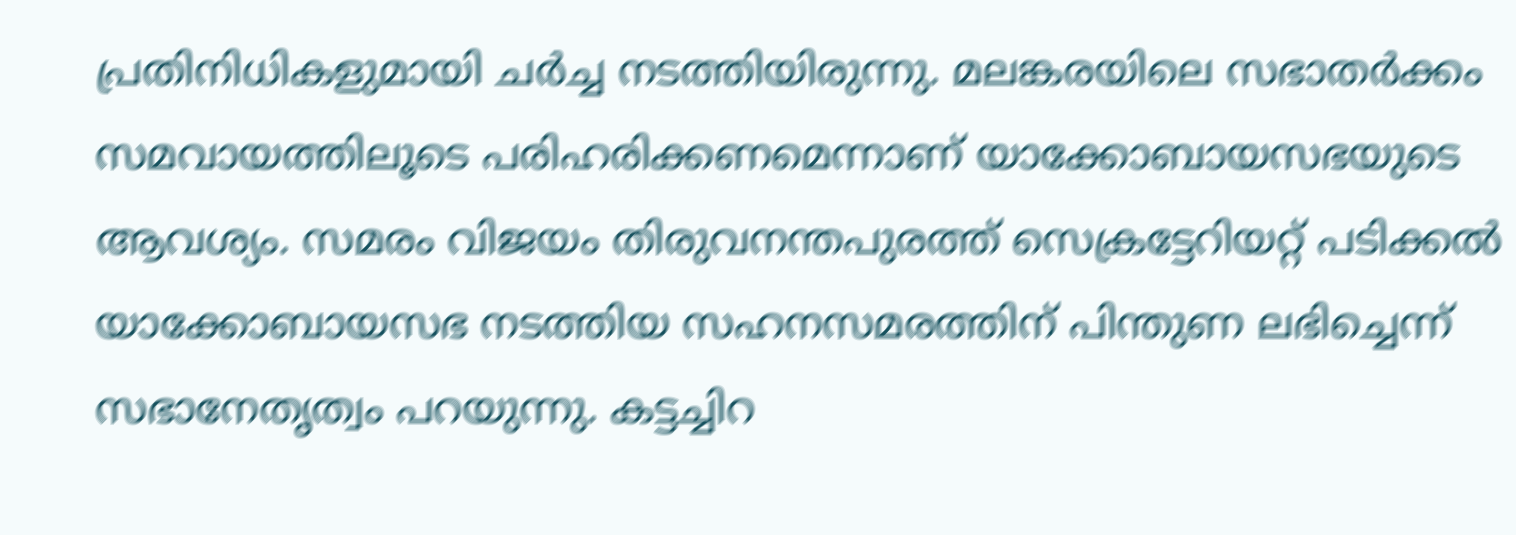പ്രതിനിധികളുമായി ചർച്ച നടത്തിയിരുന്നു. മലങ്കരയിലെ സഭാതർക്കം സമവായത്തിലൂടെ പരിഹരിക്കണമെന്നാണ് യാക്കോബായസഭയുടെ ആവശ്യം. സമരം വിജയം തിരുവനന്തപുരത്ത് സെക്രട്ടേറിയറ്റ് പടിക്കൽ യാക്കോബായസഭ നടത്തിയ സഹനസമരത്തിന് പിന്തുണ ലഭിച്ചെന്ന് സഭാനേതൃത്വം പറയുന്നു. കട്ടച്ചിറ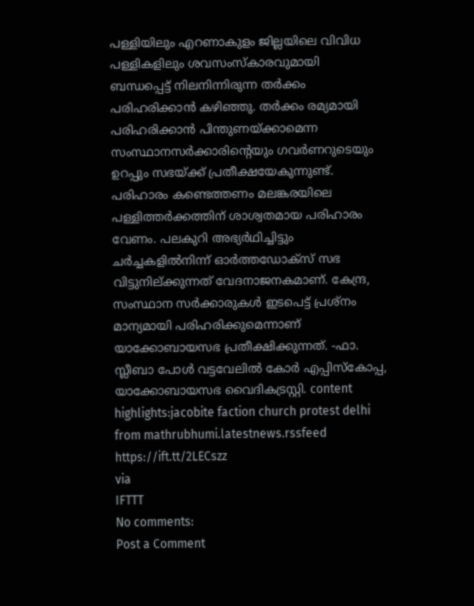പള്ളിയിലും എറണാകുളം ജില്ലയിലെ വിവിധ പള്ളികളിലും ശവസംസ്കാരവുമായി ബന്ധപ്പെട്ട് നിലനിന്നിരുന്ന തർക്കം പരിഹരിക്കാൻ കഴിഞ്ഞു. തർക്കം രമ്യമായി പരിഹരിക്കാൻ പിന്തുണയ്ക്കാമെന്ന സംസ്ഥാനസർക്കാരിന്റെയും ഗവർണറുടെയും ഉറപ്പും സഭയ്ക്ക് പ്രതീക്ഷയേകുന്നുണ്ട്. പരിഹാരം കണ്ടെത്തണം മലങ്കരയിലെ പള്ളിത്തർക്കത്തിന് ശാശ്വതമായ പരിഹാരം വേണം. പലകുറി അഭ്യർഥിച്ചിട്ടും ചർച്ചകളിൽനിന്ന് ഓർത്തഡോക്സ് സഭ വിട്ടുനില്ക്കുന്നത് വേദനാജനകമാണ്. കേന്ദ്ര, സംസ്ഥാന സർക്കാരുകൾ ഇടപെട്ട് പ്രശ്നം മാന്യമായി പരിഹരിക്കുമെന്നാണ് യാക്കോബായസഭ പ്രതീക്ഷിക്കുന്നത്. -ഫാ. സ്ലീബാ പോൾ വട്ടവേലിൽ കോർ എപ്പിസ്കോപ്പ, യാക്കോബായസഭ വൈദികട്രസ്റ്റി. content highlights:jacobite faction church protest delhi
from mathrubhumi.latestnews.rssfeed https://ift.tt/2LECszz
via
IFTTT
No comments:
Post a Comment